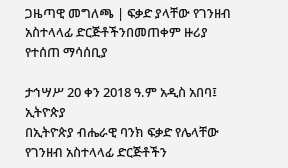ጋዜጣዊ መግለጫ | ፍቃድ ያላቸው የገንዘብ አስተላላፊ ድርጅቶችንበመጠቀም ዙሪያ የተሰጠ ማሳሰቢያ

ታኅሣሥ 20 ቀን 2018 ዓ.ም አዲስ አበባ፤ ኢትዮጵያ
በኢትዮጵያ ብሔራዊ ባንክ ፍቃድ የሌላቸው የገንዘብ አስተላላፊ ድርጅቶችን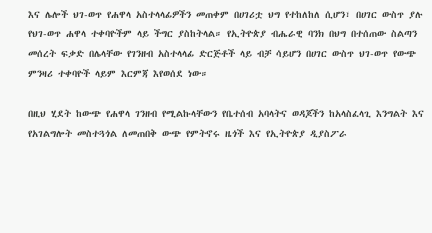እና ሌሎች ህገ-ወጥ የሐዋላ አስተላላፊዎችን መጠቀም በሀገሪቷ ህግ የተከለከለ ሲሆን፣ በሀገር ውስጥ ያሉ የህገ-ወጥ ሐዋላ ተቀባዮችም ላይ ችግር ያስከትላል። የኢትዮጵያ ብሔራዊ ባንክ በህግ በተሰጠው ስልጣን መሰረት ፍቃድ በሌላቸው የገንዘብ አስተላላፊ ድርጅቶች ላይ ብቻ ሳይሆን በሀገር ውስጥ ህገ-ወጥ የውጭ ምንዛሪ ተቀባዮች ላይም እርምጃ እየወሰደ ነው።

በዚህ ሂደት ከውጭ የሐዋላ ገንዘብ የሚልኩላቸውን የቤተሰብ አባላትና ወዳጆችን ከአላስፈላጊ እንግልት እና የአገልግሎት መስተጓጎል ለመጠበቅ ውጭ የምትኖሩ ዜጎች እና የኢትዮጵያ ዲያስፖራ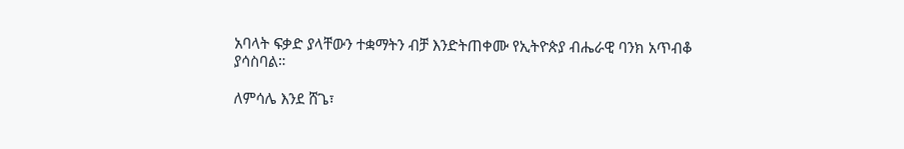አባላት ፍቃድ ያላቸውን ተቋማትን ብቻ እንድትጠቀሙ የኢትዮጵያ ብሔራዊ ባንክ አጥብቆ ያሳስባል።

ለምሳሌ እንደ ሸጌ፣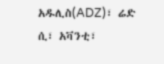አዱሊስ(ADZ)፣ ሬድ ሲ፣ አቫንቲ፣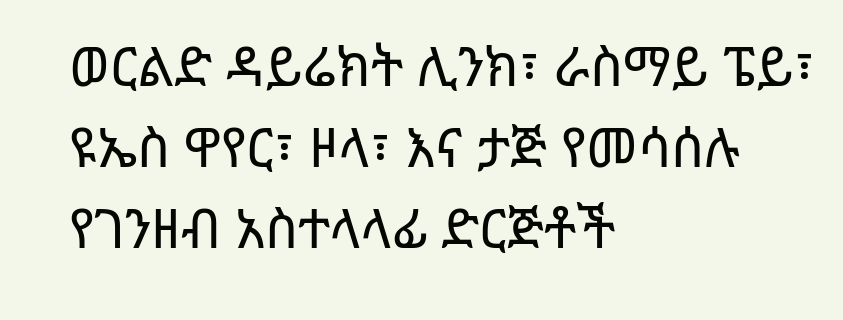ወርልድ ዳይሬክት ሊንክ፣ ራስማይ ፔይ፣ ዩኤስ ዋየር፣ ዞላ፣ እና ታጅ የመሳሰሉ የገንዘብ አስተላላፊ ድርጅቶች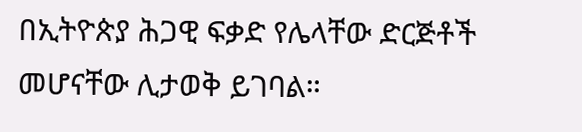በኢትዮጵያ ሕጋዊ ፍቃድ የሌላቸው ድርጅቶች መሆናቸው ሊታወቅ ይገባል።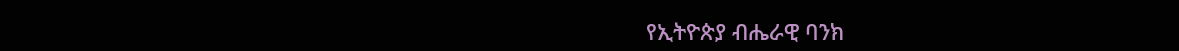የኢትዮጵያ ብሔራዊ ባንክ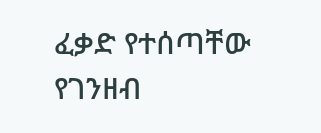ፈቃድ የተሰጣቸው የገንዘብ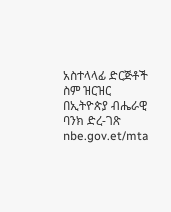አስተላላፊ ድርጅቶች ስም ዝርዝር በኢትዮጵያ ብሔራዊ ባንክ ድረ-ገጽ nbe.gov.et/mta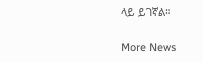ላይ ይገኛል።

More News